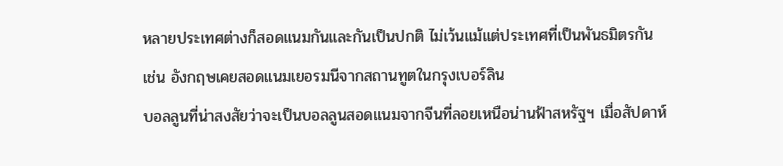หลายประเทศต่างก็สอดแนมกันและกันเป็นปกติ ไม่เว้นแม้แต่ประเทศที่เป็นพันธมิตรกัน เช่น อังกฤษเคยสอดแนมเยอรมนีจากสถานทูตในกรุงเบอร์ลิน
บอลลูนที่น่าสงสัยว่าจะเป็นบอลลูนสอดแนมจากจีนที่ลอยเหนือน่านฟ้าสหรัฐฯ เมื่อสัปดาห์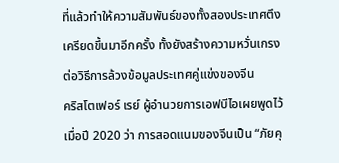ที่แล้วทำให้ความสัมพันธ์ของทั้งสองประเทศตึงเครียดขึ้นมาอีกครั้ง ทั้งยังสร้างความหวั่นเกรงต่อวิธีการล้วงข้อมูลประเทศคู่แข่งของจีน
คริสโตเฟอร์ เรย์ ผู้อำนวยการเอฟบีไอเผยพูดไว้เมื่อปี 2020 ว่า การสอดแนมของจีนเป็น “ภัยคุ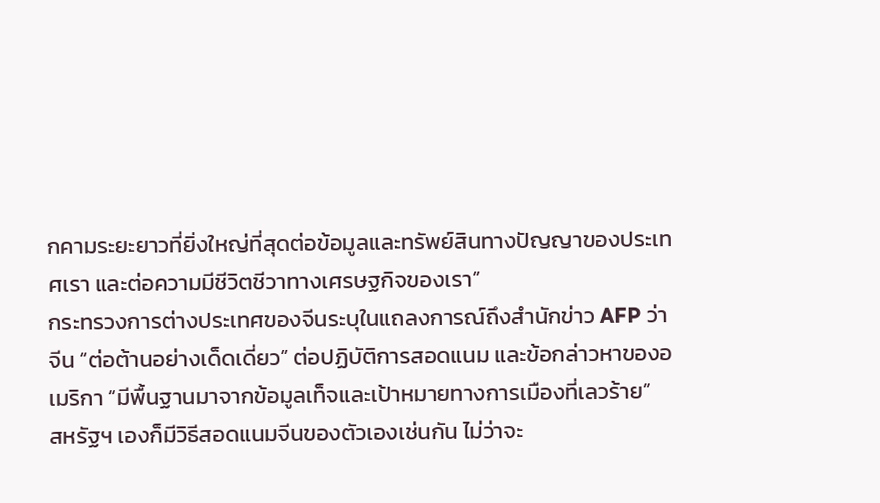กคามระยะยาวที่ยิ่งใหญ่ที่สุดต่อข้อมูลและทรัพย์สินทางปัญญาของประเทศเรา และต่อความมีชีวิตชีวาทางเศรษฐกิจของเรา”
กระทรวงการต่างประเทศของจีนระบุในแถลงการณ์ถึงสำนักข่าว AFP ว่า จีน “ต่อต้านอย่างเด็ดเดี่ยว” ต่อปฏิบัติการสอดแนม และข้อกล่าวหาของอเมริกา “มีพื้นฐานมาจากข้อมูลเท็จและเป้าหมายทางการเมืองที่เลวร้าย”
สหรัฐฯ เองก็มีวิธีสอดแนมจีนของตัวเองเช่นกัน ไม่ว่าจะ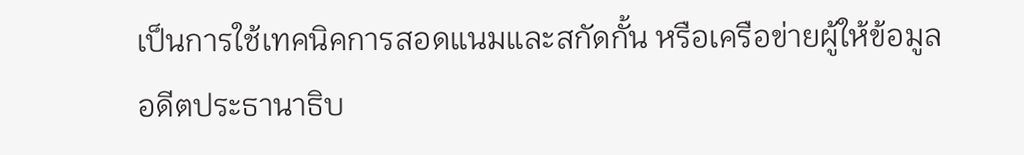เป็นการใช้เทคนิคการสอดแนมและสกัดกั้น หรือเครือข่ายผู้ให้ข้อมูล
อดีตประธานาธิบ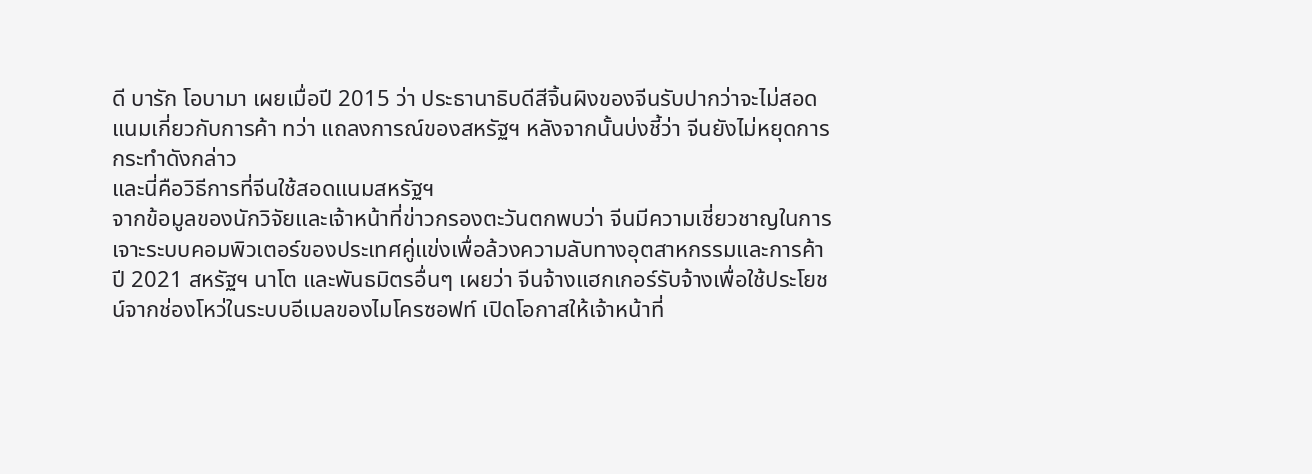ดี บารัก โอบามา เผยเมื่อปี 2015 ว่า ประธานาธิบดีสีจิ้นผิงของจีนรับปากว่าจะไม่สอดแนมเกี่ยวกับการค้า ทว่า แถลงการณ์ของสหรัฐฯ หลังจากนั้นบ่งชี้ว่า จีนยังไม่หยุดการกระทำดังกล่าว
และนี่คือวิธีการที่จีนใช้สอดแนมสหรัฐฯ
จากข้อมูลของนักวิจัยและเจ้าหน้าที่ข่าวกรองตะวันตกพบว่า จีนมีความเชี่ยวชาญในการเจาะระบบคอมพิวเตอร์ของประเทศคู่แข่งเพื่อล้วงความลับทางอุตสาหกรรมและการค้า
ปี 2021 สหรัฐฯ นาโต และพันธมิตรอื่นๆ เผยว่า จีนจ้างแฮกเกอร์รับจ้างเพื่อใช้ประโยชน์จากช่องโหว่ในระบบอีเมลของไมโครซอฟท์ เปิดโอกาสให้เจ้าหน้าที่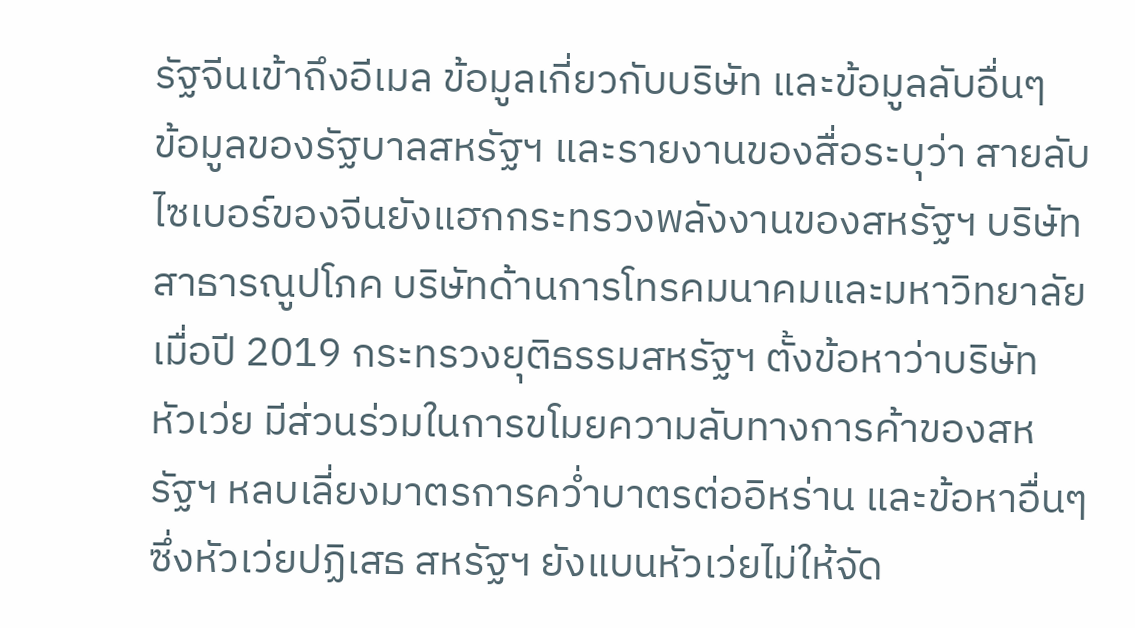รัฐจีนเข้าถึงอีเมล ข้อมูลเกี่ยวกับบริษัท และข้อมูลลับอื่นๆ
ข้อมูลของรัฐบาลสหรัฐฯ และรายงานของสื่อระบุว่า สายลับไซเบอร์ของจีนยังแฮกกระทรวงพลังงานของสหรัฐฯ บริษัทสาธารณูปโภค บริษัทด้านการโทรคมนาคมและมหาวิทยาลัย
เมื่อปี 2019 กระทรวงยุติธรรมสหรัฐฯ ตั้งข้อหาว่าบริษัท หัวเว่ย มีส่วนร่วมในการขโมยความลับทางการค้าของสหรัฐฯ หลบเลี่ยงมาตรการคว่ำบาตรต่ออิหร่าน และข้อหาอื่นๆ ซึ่งหัวเว่ยปฏิเสธ สหรัฐฯ ยังแบนหัวเว่ยไม่ให้จัด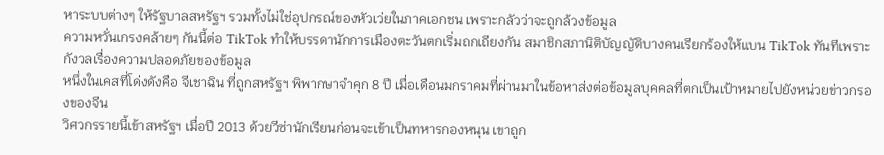หาระบบต่างๆ ให้รัฐบาลสหรัฐฯ รวมทั้งไม่ใช่อุปกรณ์ของหัวเว่ยในภาคเอกชน เพราะกลัวว่าจะถูกล้วงข้อมูล
ความหวั่นเกรงคล้ายๆ กันนี้ต่อ TikTok ทำให้บรรดานักการเมืองตะวันตกเริ่มถกเถียงกัน สมาชิกสภานิติบัญญัติบางคนเรียกร้องให้แบน TikTok ทันทีเพราะกังวลเรื่องความปลอดภัยของข้อมูล
หนึ่งในเคสที่โด่งดังคือ จีเชาฉิน ที่ถูกสหรัฐฯ พิพากษาจำคุก 8 ปี เมื่อเดือนมกราคมที่ผ่านมาในข้อหาส่งต่อข้อมูลบุคคลที่ตกเป็นเป้าหมายไปยังหน่วยข่าวกรองของจีน
วิศวกรรายนี้เข้าสหรัฐฯ เมื่อปี 2013 ด้วยวีซ่านักเรียนก่อนจะเข้าเป็นทหารกองหนุน เขาถูก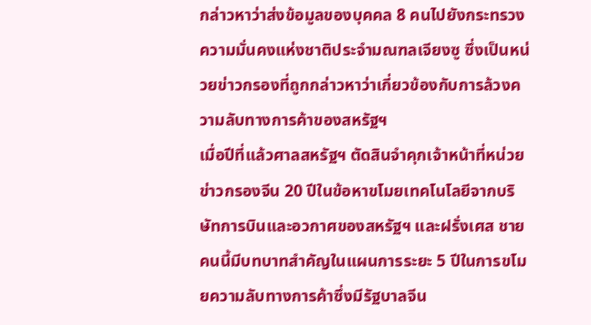กล่าวหาว่าส่งข้อมูลของบุคคล 8 คนไปยังกระทรวงความมั่นคงแห่งชาติประจำมณฑลเจียงซู ซึ่งเป็นหน่วยข่าวกรองที่ถูกกล่าวหาว่าเกี่ยวข้องกับการล้วงความลับทางการค้าของสหรัฐฯ
เมื่อปีที่แล้วศาลสหรัฐฯ ตัดสินจำคุกเจ้าหน้าที่หน่วยข่าวกรองจีน 20 ปีในข้อหาขโมยเทคโนโลยีจากบริษัทการบินและอวกาศของสหรัฐฯ และฝรั่งเศส ชายคนนี้มีบทบาทสำคัญในแผนการระยะ 5 ปีในการขโมยความลับทางการค้าซึ่งมีรัฐบาลจีน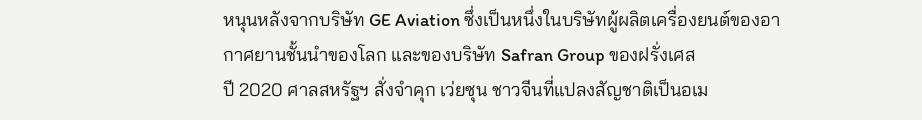หนุนหลังจากบริษัท GE Aviation ซึ่งเป็นหนึ่งในบริษัทผู้ผลิตเครื่องยนต์ของอากาศยานชั้นนำของโลก และของบริษัท Safran Group ของฝรั่งเศส
ปี 2020 ศาลสหรัฐฯ สั่งจำคุก เว่ยซุน ชาวจีนที่แปลงสัญชาติเป็นอเม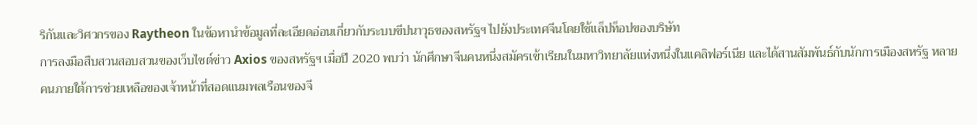ริกันและวิศวกรของ Raytheon ในข้อหานำข้อมูลที่ละเอียดอ่อนเกี่ยวกับระบบขีปนาวุธของสหรัฐฯ ไปยังประเทศจีนโดยใช้แล็ปท็อปของบริษัท
การลงมือสืบสวนสอบสวนของเว็บไซต์ข่าว Axios ของสหรัฐฯ เมื่อปี 2020 พบว่า นักศึกษาจีนคนหนึ่งสมัครเข้าเรียนในมหาวิทยาลัยแห่งหนึ่งในแคลิฟอร์เนีย และได้สานสัมพันธ์กับนักการเมืองสหรัฐ หลายคนภายใต้การช่วยเหลือของเจ้าหน้าที่สอดแนมพลเรือนของจี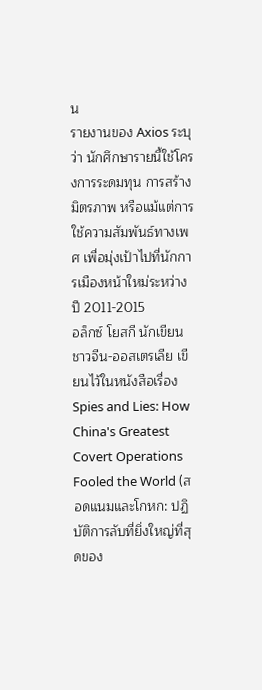น
รายงานของ Axios ระบุว่า นักศึกษารายนี้ใช้โครงการระดมทุน การสร้างมิตรภาพ หรือแม้แต่การใช้ความสัมพันธ์ทางเพศ เพื่อมุ่งเป้าไปที่นักการเมืองหน้าใหม่ระหว่างปี 2011-2015
อล็กซ์ โยสกี นักเขียนชาวจีน-ออสเตรเลีย เขียนไว้ในหนังสือเรื่อง Spies and Lies: How China's Greatest Covert Operations Fooled the World (สอดแนมและโกหก: ปฏิบัติการลับที่ยิ่งใหญ่ที่สุดของ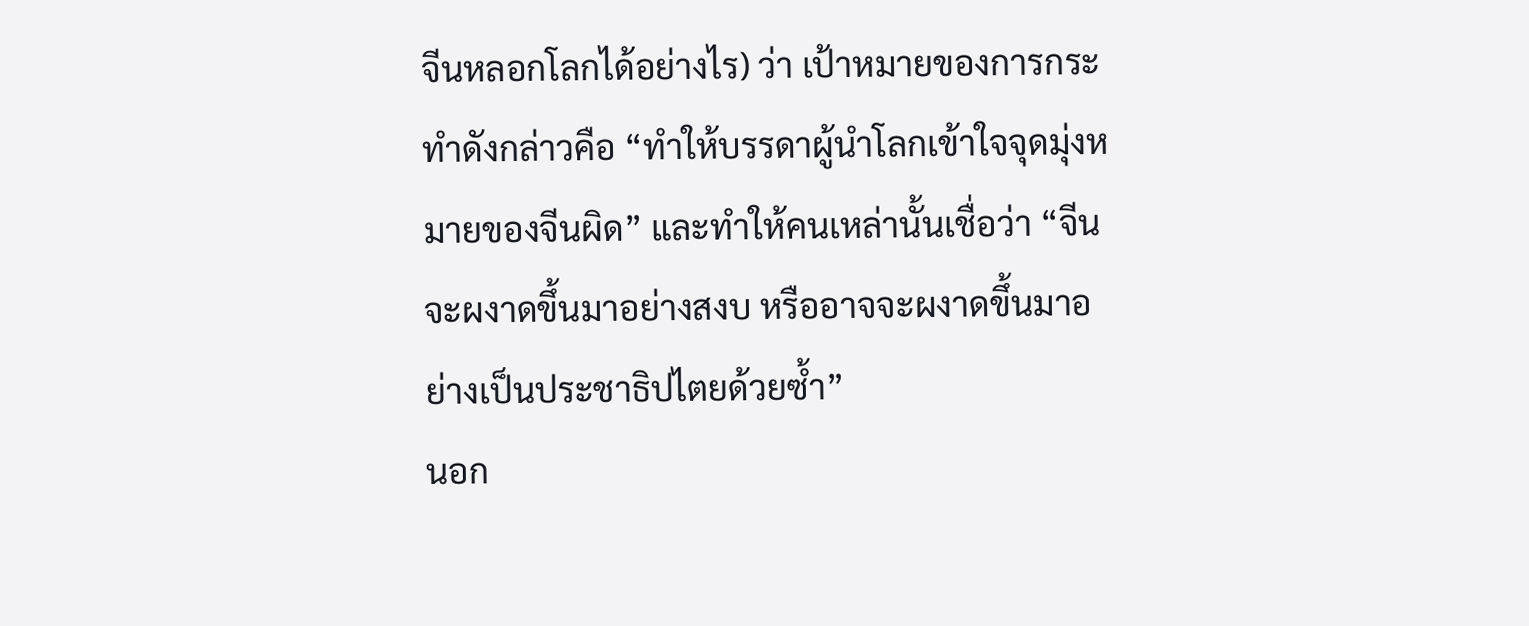จีนหลอกโลกได้อย่างไร) ว่า เป้าหมายของการกระทำดังกล่าวคือ “ทำให้บรรดาผู้นำโลกเข้าใจจุดมุ่งหมายของจีนผิด” และทำให้คนเหล่านั้นเชื่อว่า “จีนจะผงาดขึ้นมาอย่างสงบ หรืออาจจะผงาดขึ้นมาอย่างเป็นประชาธิปไตยด้วยซ้ำ”
นอก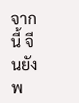จากนี้ จีนยังพ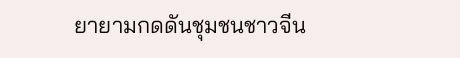ยายามกดดันชุมชนชาวจีน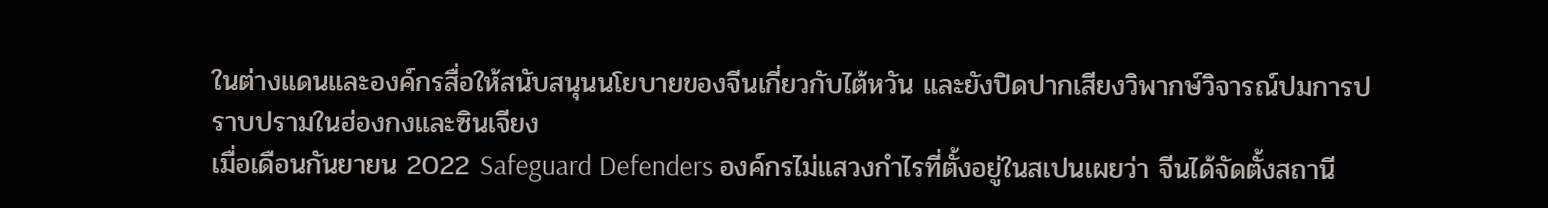ในต่างแดนและองค์กรสื่อให้สนับสนุนนโยบายของจีนเกี่ยวกับไต้หวัน และยังปิดปากเสียงวิพากษ์วิจารณ์ปมการปราบปรามในฮ่องกงและซินเจียง
เมื่อเดือนกันยายน 2022 Safeguard Defenders องค์กรไม่แสวงกำไรที่ตั้งอยู่ในสเปนเผยว่า จีนได้จัดตั้งสถานี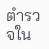ตำรวจใน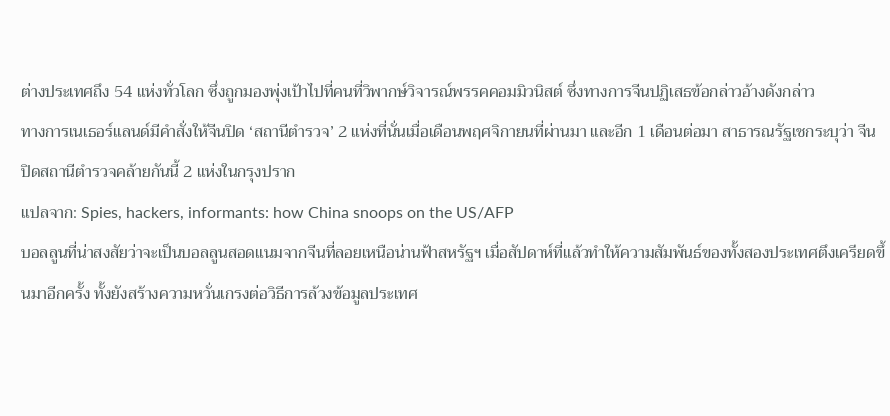ต่างประเทศถึง 54 แห่งทั่วโลก ซึ่งถูกมองพุ่งเป้าไปที่คนที่วิพากษ์วิจารณ์พรรคคอมมิวนิสต์ ซึ่งทางการจีนปฏิเสธข้อกล่าวอ้างดังกล่าว
ทางการเนเธอร์แลนด์มีคำสั่งให้จีนปิด ‘สถานีตำรวจ’ 2 แห่งที่นั่นเมื่อเดือนพฤศจิกายนที่ผ่านมา และอีก 1 เดือนต่อมา สาธารณรัฐเชกระบุว่า จีนปิดสถานีตำรวจคล้ายกันนี้ 2 แห่งในกรุงปราก
แปลจาก: Spies, hackers, informants: how China snoops on the US/AFP
บอลลูนที่น่าสงสัยว่าจะเป็นบอลลูนสอดแนมจากจีนที่ลอยเหนือน่านฟ้าสหรัฐฯ เมื่อสัปดาห์ที่แล้วทำให้ความสัมพันธ์ของทั้งสองประเทศตึงเครียดขึ้นมาอีกครั้ง ทั้งยังสร้างความหวั่นเกรงต่อวิธีการล้วงข้อมูลประเทศ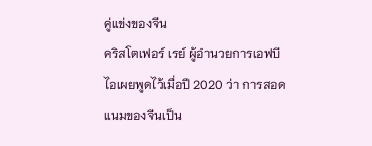คู่แข่งของจีน
คริสโตเฟอร์ เรย์ ผู้อำนวยการเอฟบีไอเผยพูดไว้เมื่อปี 2020 ว่า การสอดแนมของจีนเป็น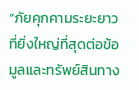“ภัยคุกคามระยะยาวที่ยิ่งใหญ่ที่สุดต่อข้อมูลและทรัพย์สินทาง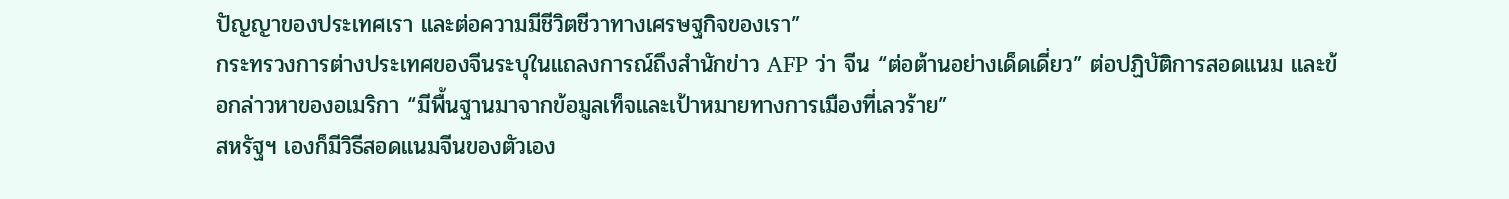ปัญญาของประเทศเรา และต่อความมีชีวิตชีวาทางเศรษฐกิจของเรา”
กระทรวงการต่างประเทศของจีนระบุในแถลงการณ์ถึงสำนักข่าว AFP ว่า จีน “ต่อต้านอย่างเด็ดเดี่ยว” ต่อปฏิบัติการสอดแนม และข้อกล่าวหาของอเมริกา “มีพื้นฐานมาจากข้อมูลเท็จและเป้าหมายทางการเมืองที่เลวร้าย”
สหรัฐฯ เองก็มีวิธีสอดแนมจีนของตัวเอง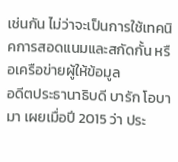เช่นกัน ไม่ว่าจะเป็นการใช้เทคนิคการสอดแนมและสกัดกั้น หรือเครือข่ายผู้ให้ข้อมูล
อดีตประธานาธิบดี บารัก โอบามา เผยเมื่อปี 2015 ว่า ประ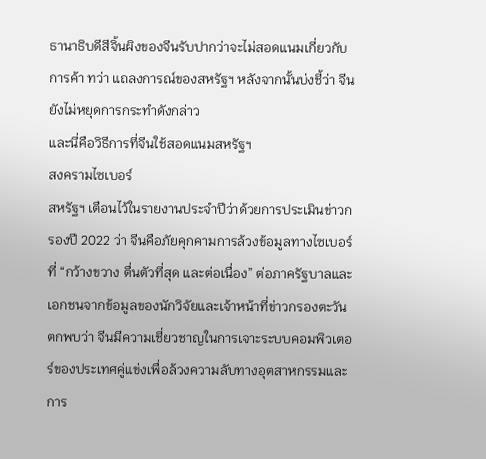ธานาธิบดีสีจิ้นผิงของจีนรับปากว่าจะไม่สอดแนมเกี่ยวกับการค้า ทว่า แถลงการณ์ของสหรัฐฯ หลังจากนั้นบ่งชี้ว่า จีนยังไม่หยุดการกระทำดังกล่าว
และนี่คือวิธีการที่จีนใช้สอดแนมสหรัฐฯ
สงครามไซเบอร์
สหรัฐฯ เตือนไว้ในรายงานประจำปีว่าด้วยการประเมินข่าวกรองปี 2022 ว่า จีนคือภัยคุกคามการล้วงข้อมูลทางไซเบอร์ที่ “กว้างขวาง ตื่นตัวที่สุด และต่อเนื่อง” ต่อภาครัฐบาลและเอกชนจากข้อมูลของนักวิจัยและเจ้าหน้าที่ข่าวกรองตะวันตกพบว่า จีนมีความเชี่ยวชาญในการเจาะระบบคอมพิวเตอร์ของประเทศคู่แข่งเพื่อล้วงความลับทางอุตสาหกรรมและการ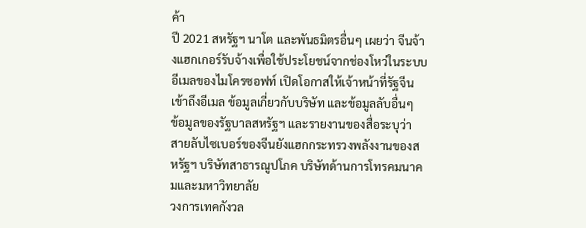ค้า
ปี 2021 สหรัฐฯ นาโต และพันธมิตรอื่นๆ เผยว่า จีนจ้างแฮกเกอร์รับจ้างเพื่อใช้ประโยชน์จากช่องโหว่ในระบบอีเมลของไมโครซอฟท์ เปิดโอกาสให้เจ้าหน้าที่รัฐจีนเข้าถึงอีเมล ข้อมูลเกี่ยวกับบริษัท และข้อมูลลับอื่นๆ
ข้อมูลของรัฐบาลสหรัฐฯ และรายงานของสื่อระบุว่า สายลับไซเบอร์ของจีนยังแฮกกระทรวงพลังงานของสหรัฐฯ บริษัทสาธารณูปโภค บริษัทด้านการโทรคมนาคมและมหาวิทยาลัย
วงการเทคกังวล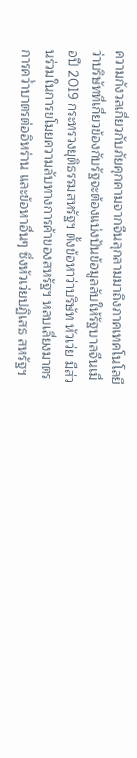ความกังวลเกี่ยวกับภัยคุกคามจากจีนลุกลามมาถึงภาคเทคโนโลยี ว่าบริษัทที่เกี่ยวข้องกับรัฐจะต้องแบ่งปันข้อมูลลับให้รัฐบาลจีนเมื่อปี 2019 กระทรวงยุติธรรมสหรัฐฯ ตั้งข้อหาว่าบริษัท หัวเว่ย มีส่วนร่วมในการขโมยความลับทางการค้าของสหรัฐฯ หลบเลี่ยงมาตรการคว่ำบาตรต่ออิหร่าน และข้อหาอื่นๆ ซึ่งหัวเว่ยปฏิเสธ สหรัฐฯ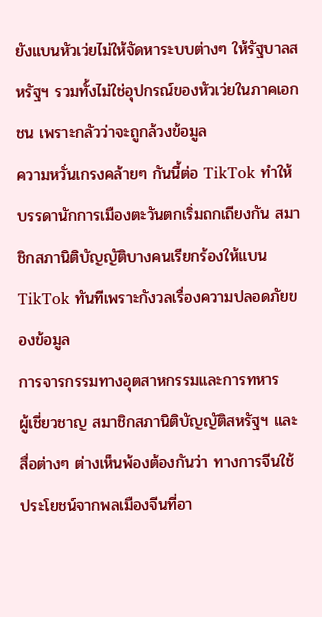ยังแบนหัวเว่ยไม่ให้จัดหาระบบต่างๆ ให้รัฐบาลสหรัฐฯ รวมทั้งไม่ใช่อุปกรณ์ของหัวเว่ยในภาคเอกชน เพราะกลัวว่าจะถูกล้วงข้อมูล
ความหวั่นเกรงคล้ายๆ กันนี้ต่อ TikTok ทำให้บรรดานักการเมืองตะวันตกเริ่มถกเถียงกัน สมาชิกสภานิติบัญญัติบางคนเรียกร้องให้แบน TikTok ทันทีเพราะกังวลเรื่องความปลอดภัยของข้อมูล
การจารกรรมทางอุตสาหกรรมและการทหาร
ผู้เชี่ยวชาญ สมาชิกสภานิติบัญญัติสหรัฐฯ และสื่อต่างๆ ต่างเห็นพ้องต้องกันว่า ทางการจีนใช้ประโยชน์จากพลเมืองจีนที่อา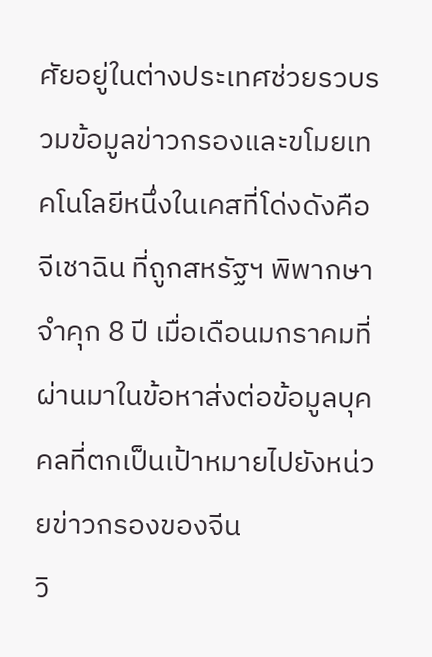ศัยอยู่ในต่างประเทศช่วยรวบรวมข้อมูลข่าวกรองและขโมยเทคโนโลยีหนึ่งในเคสที่โด่งดังคือ จีเชาฉิน ที่ถูกสหรัฐฯ พิพากษาจำคุก 8 ปี เมื่อเดือนมกราคมที่ผ่านมาในข้อหาส่งต่อข้อมูลบุคคลที่ตกเป็นเป้าหมายไปยังหน่วยข่าวกรองของจีน
วิ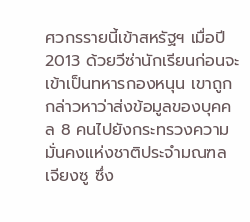ศวกรรายนี้เข้าสหรัฐฯ เมื่อปี 2013 ด้วยวีซ่านักเรียนก่อนจะเข้าเป็นทหารกองหนุน เขาถูกกล่าวหาว่าส่งข้อมูลของบุคคล 8 คนไปยังกระทรวงความมั่นคงแห่งชาติประจำมณฑลเจียงซู ซึ่ง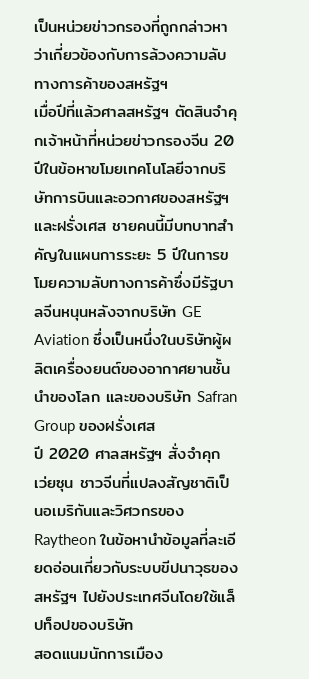เป็นหน่วยข่าวกรองที่ถูกกล่าวหาว่าเกี่ยวข้องกับการล้วงความลับทางการค้าของสหรัฐฯ
เมื่อปีที่แล้วศาลสหรัฐฯ ตัดสินจำคุกเจ้าหน้าที่หน่วยข่าวกรองจีน 20 ปีในข้อหาขโมยเทคโนโลยีจากบริษัทการบินและอวกาศของสหรัฐฯ และฝรั่งเศส ชายคนนี้มีบทบาทสำคัญในแผนการระยะ 5 ปีในการขโมยความลับทางการค้าซึ่งมีรัฐบาลจีนหนุนหลังจากบริษัท GE Aviation ซึ่งเป็นหนึ่งในบริษัทผู้ผลิตเครื่องยนต์ของอากาศยานชั้นนำของโลก และของบริษัท Safran Group ของฝรั่งเศส
ปี 2020 ศาลสหรัฐฯ สั่งจำคุก เว่ยซุน ชาวจีนที่แปลงสัญชาติเป็นอเมริกันและวิศวกรของ Raytheon ในข้อหานำข้อมูลที่ละเอียดอ่อนเกี่ยวกับระบบขีปนาวุธของสหรัฐฯ ไปยังประเทศจีนโดยใช้แล็ปท็อปของบริษัท
สอดแนมนักการเมือง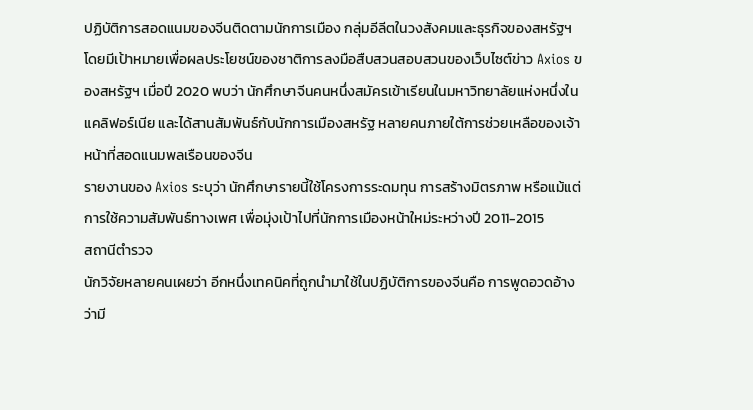ปฏิบัติการสอดแนมของจีนติดตามนักการเมือง กลุ่มอีลีตในวงสังคมและธุรกิจของสหรัฐฯ โดยมีเป้าหมายเพื่อผลประโยชน์ของชาติการลงมือสืบสวนสอบสวนของเว็บไซต์ข่าว Axios ของสหรัฐฯ เมื่อปี 2020 พบว่า นักศึกษาจีนคนหนึ่งสมัครเข้าเรียนในมหาวิทยาลัยแห่งหนึ่งในแคลิฟอร์เนีย และได้สานสัมพันธ์กับนักการเมืองสหรัฐ หลายคนภายใต้การช่วยเหลือของเจ้าหน้าที่สอดแนมพลเรือนของจีน
รายงานของ Axios ระบุว่า นักศึกษารายนี้ใช้โครงการระดมทุน การสร้างมิตรภาพ หรือแม้แต่การใช้ความสัมพันธ์ทางเพศ เพื่อมุ่งเป้าไปที่นักการเมืองหน้าใหม่ระหว่างปี 2011-2015
สถานีตำรวจ
นักวิจัยหลายคนเผยว่า อีกหนึ่งเทคนิคที่ถูกนำมาใช้ในปฏิบัติการของจีนคือ การพูดอวดอ้างว่ามี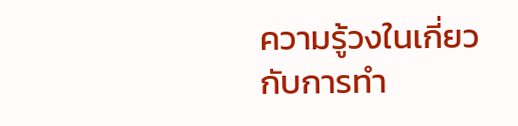ความรู้วงในเกี่ยวกับการทำ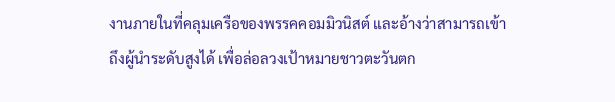งานภายในที่คลุมเครือของพรรคคอมมิวนิสต์ และอ้างว่าสามารถเข้าถึงผู้นำระดับสูงได้ เพื่อล่อลวงเป้าหมายชาวตะวันตก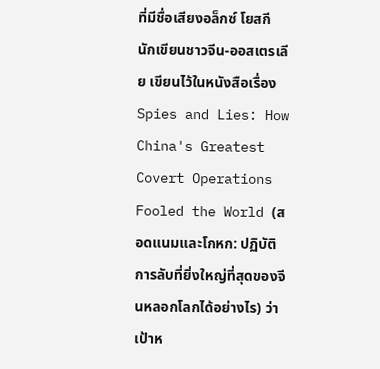ที่มีชื่อเสียงอล็กซ์ โยสกี นักเขียนชาวจีน-ออสเตรเลีย เขียนไว้ในหนังสือเรื่อง Spies and Lies: How China's Greatest Covert Operations Fooled the World (สอดแนมและโกหก: ปฏิบัติการลับที่ยิ่งใหญ่ที่สุดของจีนหลอกโลกได้อย่างไร) ว่า เป้าห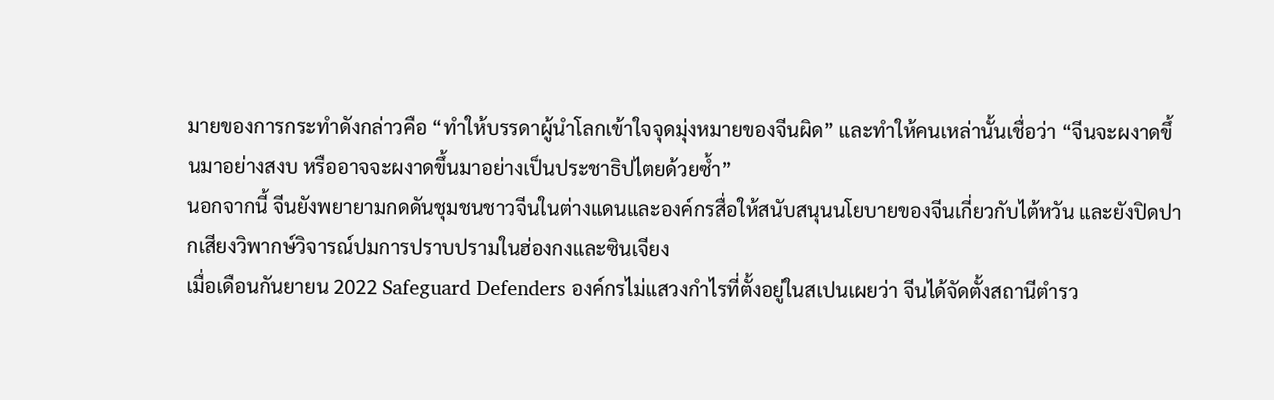มายของการกระทำดังกล่าวคือ “ทำให้บรรดาผู้นำโลกเข้าใจจุดมุ่งหมายของจีนผิด” และทำให้คนเหล่านั้นเชื่อว่า “จีนจะผงาดขึ้นมาอย่างสงบ หรืออาจจะผงาดขึ้นมาอย่างเป็นประชาธิปไตยด้วยซ้ำ”
นอกจากนี้ จีนยังพยายามกดดันชุมชนชาวจีนในต่างแดนและองค์กรสื่อให้สนับสนุนนโยบายของจีนเกี่ยวกับไต้หวัน และยังปิดปากเสียงวิพากษ์วิจารณ์ปมการปราบปรามในฮ่องกงและซินเจียง
เมื่อเดือนกันยายน 2022 Safeguard Defenders องค์กรไม่แสวงกำไรที่ตั้งอยู่ในสเปนเผยว่า จีนได้จัดตั้งสถานีตำรว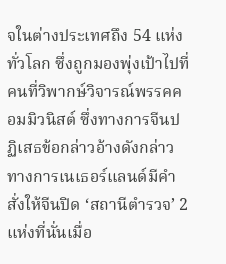จในต่างประเทศถึง 54 แห่งทั่วโลก ซึ่งถูกมองพุ่งเป้าไปที่คนที่วิพากษ์วิจารณ์พรรคคอมมิวนิสต์ ซึ่งทางการจีนปฏิเสธข้อกล่าวอ้างดังกล่าว
ทางการเนเธอร์แลนด์มีคำสั่งให้จีนปิด ‘สถานีตำรวจ’ 2 แห่งที่นั่นเมื่อ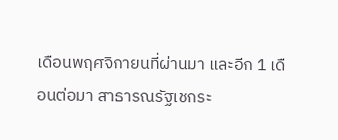เดือนพฤศจิกายนที่ผ่านมา และอีก 1 เดือนต่อมา สาธารณรัฐเชกระ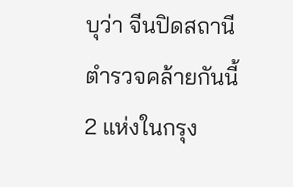บุว่า จีนปิดสถานีตำรวจคล้ายกันนี้ 2 แห่งในกรุง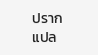ปราก
แปล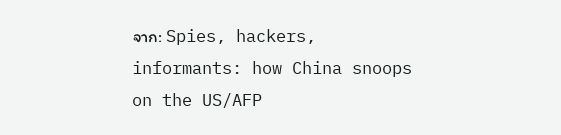จาก: Spies, hackers, informants: how China snoops on the US/AFP